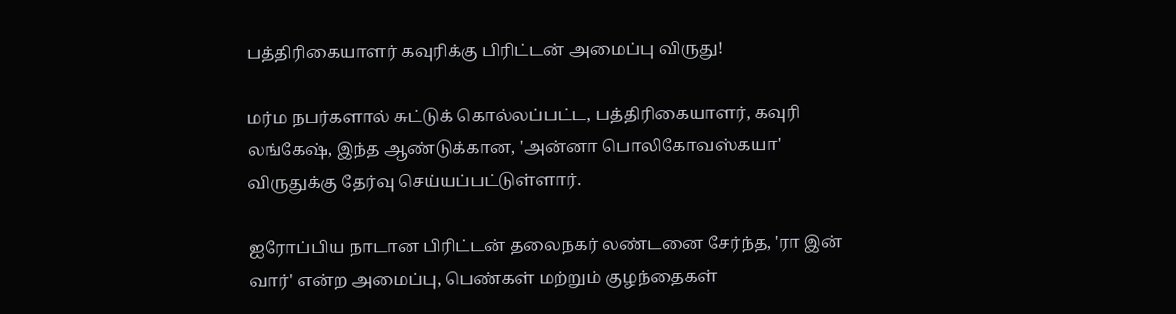பத்திரிகையாளர் கவுரிக்கு பிரிட்டன் அமைப்பு விருது!

மர்ம நபர்களால் சுட்டுக் கொல்லப்பட்ட, பத்திரிகையாளர், கவுரி லங்கேஷ், இந்த ஆண்டுக்கான, 'அன்னா பொலிகோவஸ்கயா' விருதுக்கு தேர்வு செய்யப்பட்டுள்ளார்.

ஐரோப்பிய நாடான பிரிட்டன் தலைநகர் லண்டனை சேர்ந்த, 'ரா இன் வார்' என்ற அமைப்பு, பெண்கள் மற்றும் குழந்தைகள்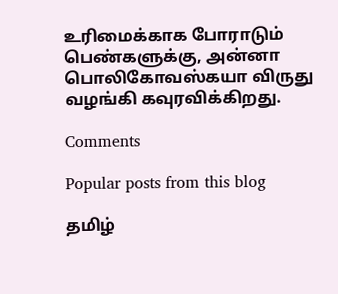உரிமைக்காக போராடும் பெண்களுக்கு, அன்னா பொலிகோவஸ்கயா விருது வழங்கி கவுரவிக்கிறது.

Comments

Popular posts from this blog

தமிழ்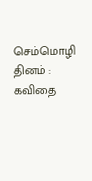செம்மொழி தினம் : கவிதை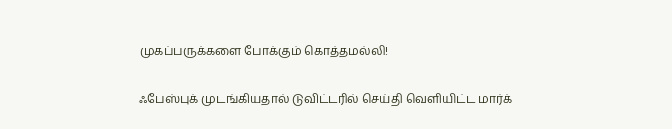முகப்பருக்களை போக்கும் கொத்தமல்லி!

ஃபேஸ்புக் முடங்கியதால் டுவிட்டரில் செய்தி வெளியிட்ட மார்க்